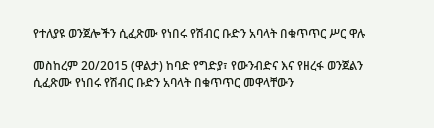የተለያዩ ወንጀሎችን ሲፈጽሙ የነበሩ የሽብር ቡድን አባላት በቁጥጥር ሥር ዋሉ

መስከረም 20/2015 (ዋልታ) ከባድ የግድያ፣ የውንብድና እና የዘረፋ ወንጀልን ሲፈጽሙ የነበሩ የሽብር ቡድን አባላት በቁጥጥር መዋላቸውን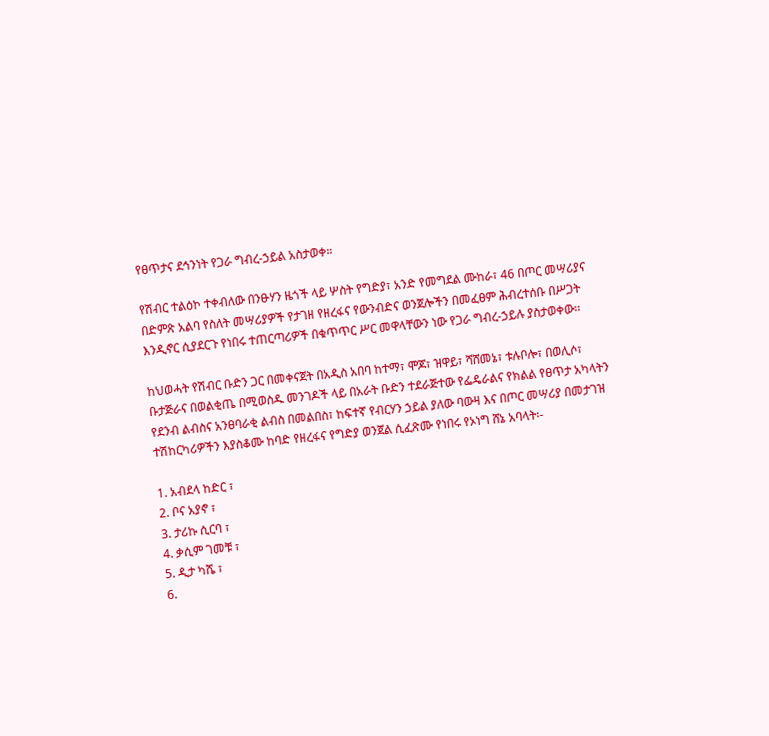የፀጥታና ደኅንነት የጋራ ግብረ-ኃይል አስታወቀ።

የሽብር ተልዕኮ ተቀብለው በንፁሃን ዜጎች ላይ ሦስት የግድያ፣ አንድ የመግደል ሙከራ፣ 46 በጦር መሣሪያና በድምጽ አልባ የስለት መሣሪያዎች የታገዘ የዘረፋና የውንብድና ወንጀሎችን በመፈፀም ሕብረተሰቡ በሥጋት እንዲኖር ሲያደርጉ የነበሩ ተጠርጣሪዎች በቁጥጥር ሥር መዋላቸውን ነው የጋራ ግብረ-ኃይሉ ያስታወቀው፡፡

ከህወሓት የሽብር ቡድን ጋር በመቀናጀት በአዲስ አበባ ከተማ፣ ሞጆ፣ ዝዋይ፣ ሻሸመኔ፣ ቱሉቦሎ፣ በወሊሶ፣ ቡታጅራና በወልቂጤ በሚወስዱ መንገዶች ላይ በአራት ቡድን ተደራጅተው የፌዴራልና የክልል የፀጥታ አካላትን የደንብ ልብስና አንፀባራቂ ልብስ በመልበስ፣ ከፍተኛ የብርሃን ኃይል ያለው ባውዛ እና በጦር መሣሪያ በመታገዝ ተሽከርካሪዎችን እያስቆሙ ከባድ የዘረፋና የግድያ ወንጀል ሲፈጽሙ የነበሩ የኦነግ ሸኔ አባላት፡-

1. አብደላ ከድር ፣
2. ቦና አያኖ ፣
3. ታሪኩ ሲርባ ፣
4. ቃሲም ገመቹ ፣
5. ዲታ ካሼ ፣
6.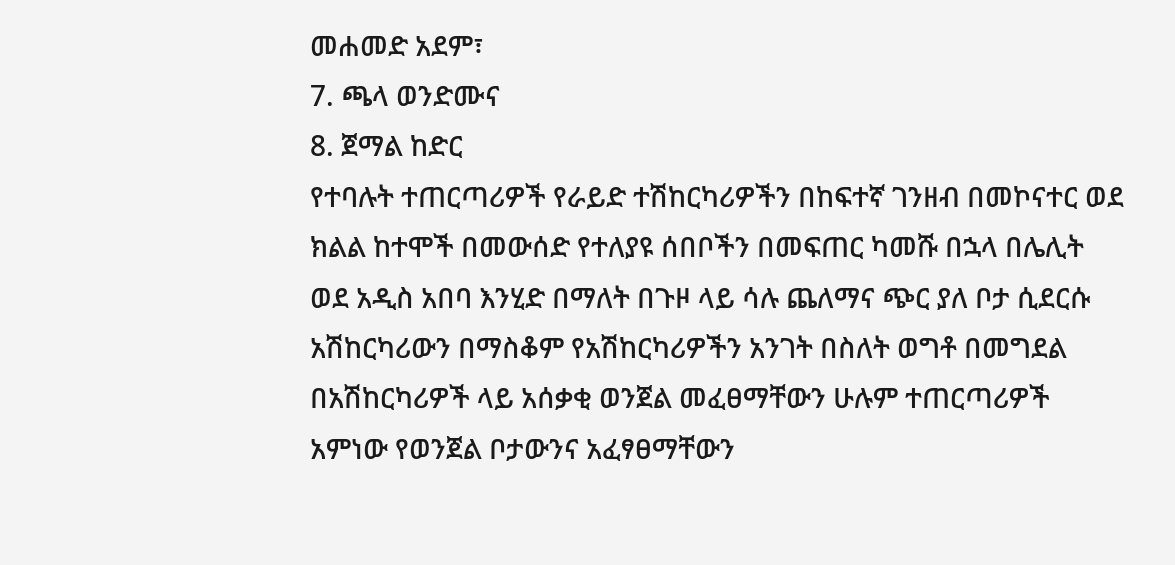መሐመድ አደም፣
7. ጫላ ወንድሙና
8. ጀማል ከድር
የተባሉት ተጠርጣሪዎች የራይድ ተሽከርካሪዎችን በከፍተኛ ገንዘብ በመኮናተር ወደ ክልል ከተሞች በመውሰድ የተለያዩ ሰበቦችን በመፍጠር ካመሹ በኋላ በሌሊት ወደ አዲስ አበባ እንሂድ በማለት በጉዞ ላይ ሳሉ ጨለማና ጭር ያለ ቦታ ሲደርሱ አሽከርካሪውን በማስቆም የአሽከርካሪዎችን አንገት በስለት ወግቶ በመግደል በአሽከርካሪዎች ላይ አሰቃቂ ወንጀል መፈፀማቸውን ሁሉም ተጠርጣሪዎች አምነው የወንጀል ቦታውንና አፈፃፀማቸውን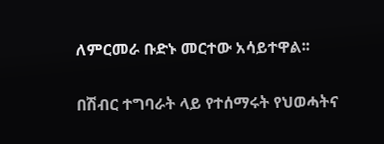ለምርመራ ቡድኑ መርተው አሳይተዋል፡፡

በሽብር ተግባራት ላይ የተሰማሩት የህወሓትና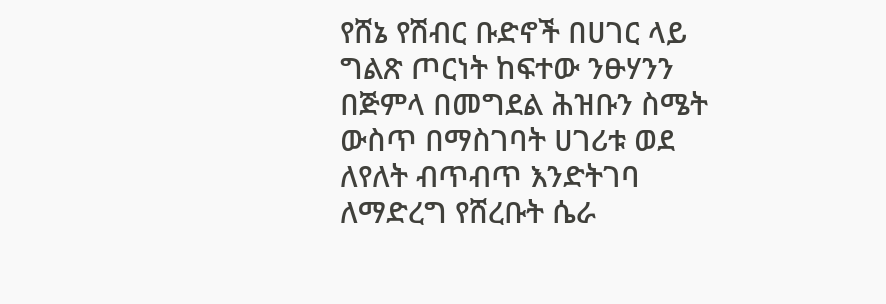የሸኔ የሽብር ቡድኖች በሀገር ላይ ግልጽ ጦርነት ከፍተው ንፁሃንን በጅምላ በመግደል ሕዝቡን ስሜት ውስጥ በማስገባት ሀገሪቱ ወደ ለየለት ብጥብጥ እንድትገባ ለማድረግ የሸረቡት ሴራ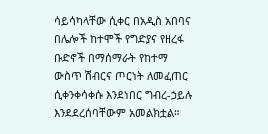ሳይሳካላቸው ሲቀር በአዲስ አበባና በሌሎች ከተሞች የግድያና የዘረፋ ቡድኖች በማሰማራት የከተማ ውስጥ ሽብርና ጦርነት ለመፈጠር ሲቀንቀሳቀሱ እንደነበር ግብረ-ኃይሉ እንደደረሰባቸውም አመልክቷል።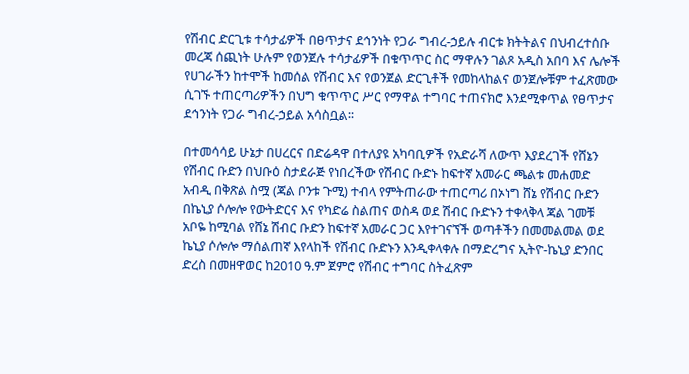የሽብር ድርጊቱ ተሳታፊዎች በፀጥታና ደኅንነት የጋራ ግብረ-ኃይሉ ብርቱ ክትትልና በህብረተሰቡ መረጃ ሰጪነት ሁሉም የወንጀሉ ተሳታፊዎች በቁጥጥር ስር ማዋሉን ገልጾ አዲስ አበባ እና ሌሎች የሀገራችን ከተሞች ከመሰል የሽብር እና የወንጀል ድርጊቶች የመከላከልና ወንጀሎቹም ተፈጽመው ሲገኙ ተጠርጣሪዎችን በህግ ቁጥጥር ሥር የማዋል ተግባር ተጠናክሮ እንደሚቀጥል የፀጥታና ደኅንነት የጋራ ግብረ-ኃይል አሳስቧል፡፡

በተመሳሳይ ሁኔታ በሀረርና በድሬዳዋ በተለያዩ አካባቢዎች የአድራሻ ለውጥ እያደረገች የሸኔን የሽብር ቡድን በህቡዕ ስታደራጅ የነበረችው የሽብር ቡድኑ ከፍተኛ አመራር ጫልቱ መሐመድ አብዲ በቅጽል ስሟ (ጃል ቦንቱ ጉሚ) ተብላ የምትጠራው ተጠርጣሪ በኦነግ ሸኔ የሽብር ቡድን በኬኒያ ሶሎሎ የውትድርና እና የካድሬ ስልጠና ወስዳ ወደ ሽብር ቡድኑን ተቀላቅላ ጃል ገመቹ አቦዬ ከሚባል የሸኔ ሽብር ቡድን ከፍተኛ አመራር ጋር እየተገናኘች ወጣቶችን በመመልመል ወደ ኬኒያ ሶሎሎ ማሰልጠኛ እየላከች የሽብር ቡድኑን እንዲቀላቀሉ በማድረግና ኢትዮ-ኬኒያ ድንበር ድረስ በመዘዋወር ከ2010 ዓ.ም ጀምሮ የሽብር ተግባር ስትፈጽም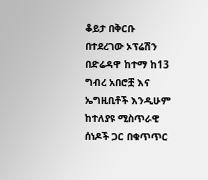ቆይታ በቅርቡ በተደረገው ኦፕሬሽን በድሬዳዋ ከተማ ከ13 ግብረ አበሮቿ እና ኤግዚቢቶች እንዲሁም ከተለያዩ ሚስጥራዊ ሰነዶች ጋር በቁጥጥር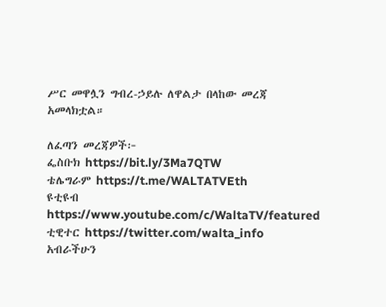ሥር መዋሏን ግብረ-ኃይሉ ለዋልታ በላከው መረጃ አመላክቷል።

ለፈጣን መረጃዎች፦
ፌስቡክ https://bit.ly/3Ma7QTW
ቴሌግራም https://t.me/WALTATVEth
ዩቲዩብ https://www.youtube.com/c/WaltaTV/featured
ቲዊተር https://twitter.com/walta_info
አብራችሁን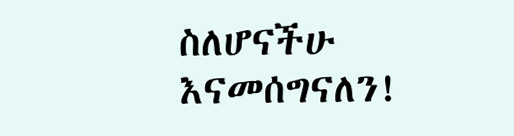ስለሆናችሁ እናመሰግናለን!